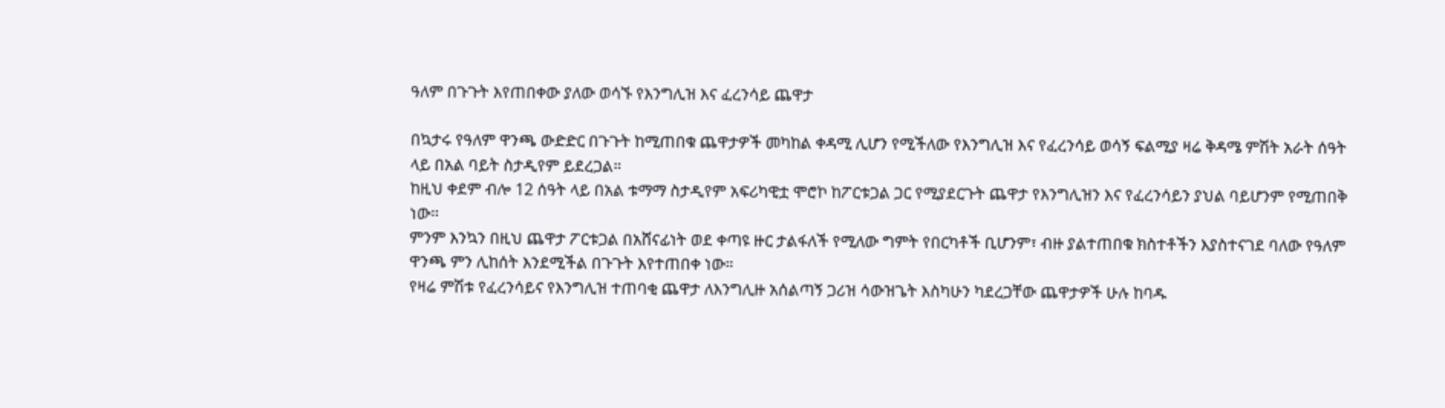ዓለም በጉጉት እየጠበቀው ያለው ወሳኙ የእንግሊዝ እና ፈረንሳይ ጨዋታ

በኳታሩ የዓለም ዋንጫ ውድድር በጉጉት ከሚጠበቁ ጨዋታዎች መካከል ቀዳሚ ሊሆን የሚችለው የእንግሊዝ እና የፈረንሳይ ወሳኝ ፍልሚያ ዛሬ ቅዳሜ ምሽት አራት ሰዓት ላይ በአል ባይት ስታዲየም ይደረጋል።
ከዚህ ቀደም ብሎ 12 ሰዓት ላይ በአል ቱማማ ስታዲየም አፍሪካዊቷ ሞሮኮ ከፖርቱጋል ጋር የሚያደርጉት ጨዋታ የእንግሊዝን እና የፈረንሳይን ያህል ባይሆንም የሚጠበቅ ነው።
ምንም እንኳን በዚህ ጨዋታ ፖርቱጋል በአሸናፊነት ወደ ቀጣዩ ዙር ታልፋለች የሚለው ግምት የበርካቶች ቢሆንም፣ ብዙ ያልተጠበቁ ክስተቶችን እያስተናገደ ባለው የዓለም ዋንጫ ምን ሊከሰት እንደሚችል በጉጉት እየተጠበቀ ነው።
የዛሬ ምሽቱ የፈረንሳይና የእንግሊዝ ተጠባቂ ጨዋታ ለእንግሊዙ አሰልጣኝ ጋሪዝ ሳውዝጌት እስካሁን ካደረጋቸው ጨዋታዎች ሁሉ ከባዱ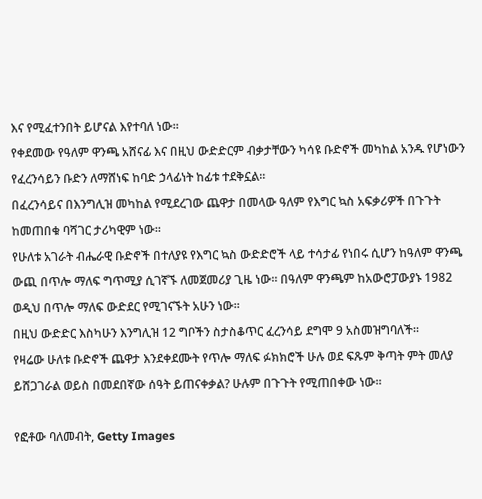እና የሚፈተንበት ይሆናል እየተባለ ነው።
የቀደመው የዓለም ዋንጫ አሸናፊ እና በዚህ ውድድርም ብቃታቸውን ካሳዩ ቡድኖች መካከል አንዱ የሆነውን የፈረንሳይን ቡድን ለማሸነፍ ከባድ ኃላፊነት ከፊቱ ተደቅኗል።
በፈረንሳይና በእንግሊዝ መካከል የሚደረገው ጨዋታ በመላው ዓለም የእግር ኳስ አፍቃሪዎች በጉጉት ከመጠበቁ ባሻገር ታሪካዊም ነው።
የሁለቱ አገራት ብሔራዊ ቡድኖች በተለያዩ የእግር ኳስ ውድድሮች ላይ ተሳታፊ የነበሩ ሲሆን ከዓለም ዋንጫ ውጪ በጥሎ ማለፍ ግጥሚያ ሲገኛኙ ለመጀመሪያ ጊዜ ነው። በዓለም ዋንጫም ከአውሮፓውያኑ 1982 ወዲህ በጥሎ ማለፍ ውድደር የሚገናኙት አሁን ነው።
በዚህ ውድድር እስካሁን እንግሊዝ 12 ግቦችን ስታስቆጥር ፈረንሳይ ደግሞ 9 አስመዝግባለች።
የዛሬው ሁለቱ ቡድኖች ጨዋታ እንደቀደሙት የጥሎ ማለፍ ፉክክሮች ሁሉ ወደ ፍጹም ቅጣት ምት መለያ ይሸጋገራል ወይስ በመደበኛው ሰዓት ይጠናቀቃል? ሁሉም በጉጉት የሚጠበቀው ነው።

የፎቶው ባለመብት, Getty Images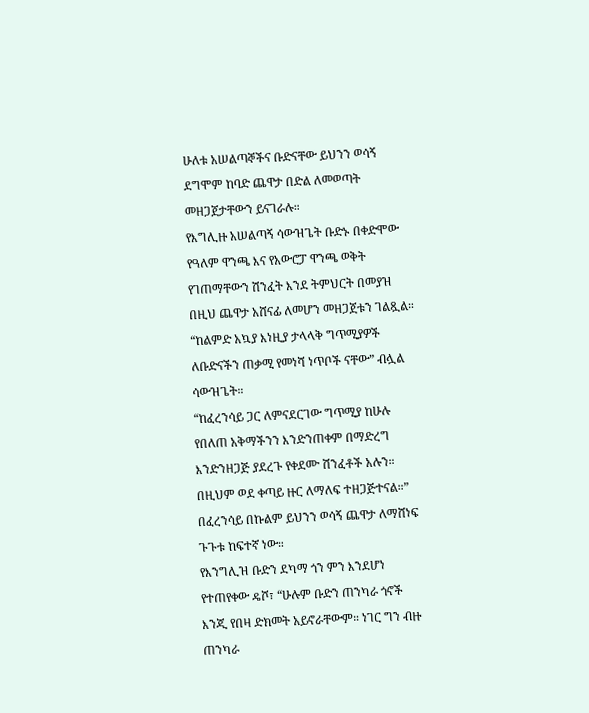ሁለቱ አሠልጣኞችና ቡድናቸው ይህንን ወሳኝ ደግሞም ከባድ ጨዋታ በድል ለመወጣት መዘጋጀታቸውን ይናገራሉ።
የእግሊዙ አሠልጣኝ ሳውዝጌት ቡድኑ በቀድሞው የዓለም ዋንጫ እና የአውሮፓ ዋንጫ ወቅት የገጠማቸውን ሽንፈት እንደ ትምህርት በመያዝ በዚህ ጨዋታ አሸናፊ ለመሆን መዘጋጀቱን ገልጿል።
“ከልምድ አኳያ እነዚያ ታላላቅ ግጥሚያዎች ለቡድናችን ጠቃሚ የመነሻ ነጥቦች ናቸው” ብሏል ሳውዝጌት።
“ከፈረንሳይ ጋር ለምናደርገው ግጥሚያ ከሁሉ የበለጠ አቅማችንን እንድንጠቀም በማድረግ እንድንዘጋጅ ያደረጉ የቀደሙ ሽንፈቶች አሉን። በዚህም ወደ ቀጣይ ዙር ለማለፍ ተዘጋጅተናል።”
በፈረንሳይ በኩልም ይህንን ወሳኝ ጨዋታ ለማሸነፍ ጉጉቱ ከፍተኛ ነው።
የእንግሊዝ ቡድን ደካማ ጎን ምን እንደሆነ የተጠየቀው ዴሾ፣ “ሁሉም ቡድን ጠንካራ ጎኖች እንጂ የበዛ ድክመት አይኖራቸውም። ነገር ግን ብዙ ጠንካራ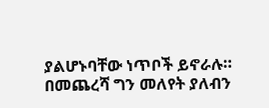ያልሆኑባቸው ነጥቦች ይኖራሉ።
በመጨረሻ ግን መለየት ያለብን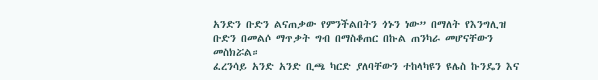አንድን ቡድን ልናጠቃው የምንችልበትን ጎኑን ነው” በማለት የእንግሊዝ ቡድን በመልሶ ማጥቃት ግብ በማስቆጠር በኩል ጠንካራ መሆናቸውን መስክሯል።
ፈረንሳይ አንድ አንድ ቢጫ ካርድ ያለባቸውን ተከላካዩን ዩሌስ ኩንዴን እና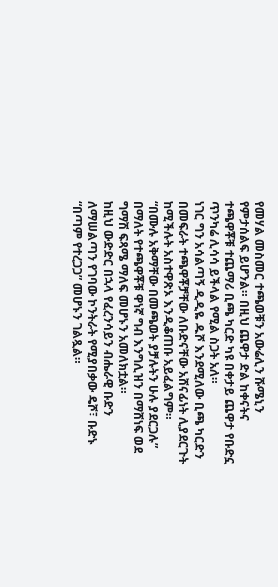የመሃል መስመር ተጫወቹን አውሬሊን ሹሜኒን የምታሰልፍ ይሆንል። በዚህ ጨዋታ ድል ከቀናትና ተጫዋቾቹ ተጨማሪ ቢጫ ካርድ ካዩ በቀታይ ጨዋታ የቡድኗ ጥንካሬ ሊሳሳ ይችላል የሚል ስጋት አለ።
ነገር ግን አሳልጣኝ ዲዲዬ ዱሾ እንደሚለው ቢጫ ካርድን በመፍራት ተጫዋቾቻቸው ለቡድናቸው አሸናፊነት ሊያደርጉት ከሚችሉት አስተዋጽኦ እንዲቆጠቡ አይፈልግም።
“በሙሉ አቅማቸው በመጫወት ያቻሉትን ሁሉ ያደርጋሉ” በማለት የተጫዋቾቹ ዋነኛ ግብ እንግሊዝን በማሸነፍ ወደ ግማሽ ፍጻሜ ማለፍ መሆኑን አመለክቷል።
ከዚህ ውድድር በኋላ የፈረንሳይን ብሔራዊ ቡድን ለማሠልጣን የገባው ኮንትራት የሚያበቃው ዴሾ፣ ቡድኑ “በጣም የተረጋጋ” መሆኑን ገልጿል።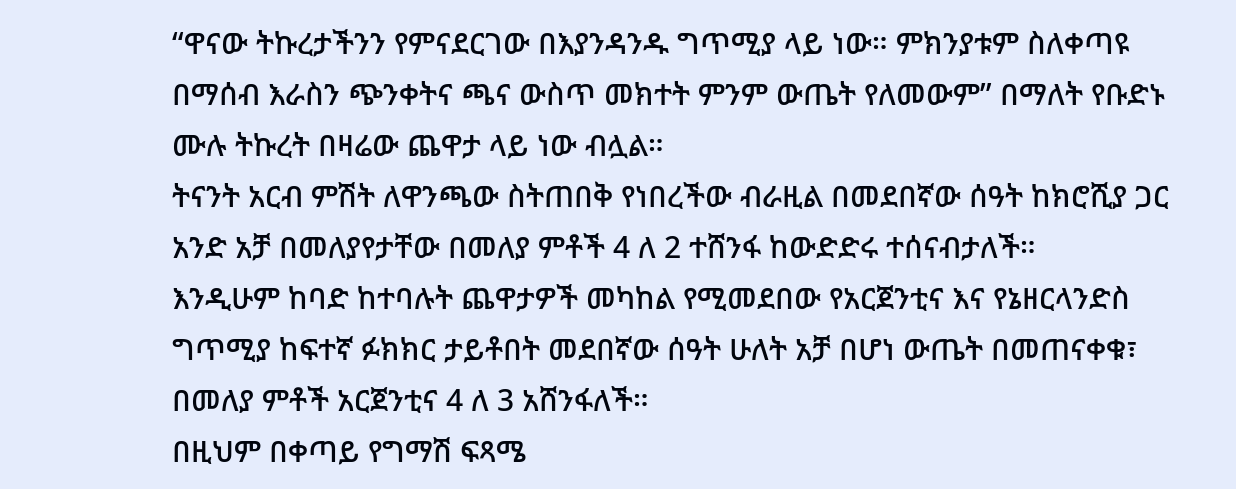“ዋናው ትኩረታችንን የምናደርገው በእያንዳንዱ ግጥሚያ ላይ ነው። ምክንያቱም ስለቀጣዩ በማሰብ እራስን ጭንቀትና ጫና ውስጥ መክተት ምንም ውጤት የለመውም” በማለት የቡድኑ ሙሉ ትኩረት በዛሬው ጨዋታ ላይ ነው ብሏል።
ትናንት አርብ ምሽት ለዋንጫው ስትጠበቅ የነበረችው ብራዚል በመደበኛው ሰዓት ከክሮሺያ ጋር አንድ አቻ በመለያየታቸው በመለያ ምቶች 4 ለ 2 ተሸንፋ ከውድድሩ ተሰናብታለች።
እንዲሁም ከባድ ከተባሉት ጨዋታዎች መካከል የሚመደበው የአርጀንቲና እና የኔዘርላንድስ ግጥሚያ ከፍተኛ ፉክክር ታይቶበት መደበኛው ሰዓት ሁለት አቻ በሆነ ውጤት በመጠናቀቁ፣ በመለያ ምቶች አርጀንቲና 4 ለ 3 አሸንፋለች።
በዚህም በቀጣይ የግማሽ ፍጻሜ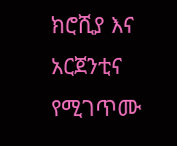ክሮሺያ እና አርጀንቲና የሚገጥሙ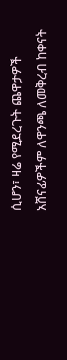ሲሆን፣ ዛሬ የሚደረጉት ጨዋታዎች አሸናፊዎችም ለዋንጫ ለመቅረብ ከቀናት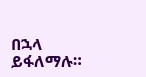በኋላ ይፋለማሉ።